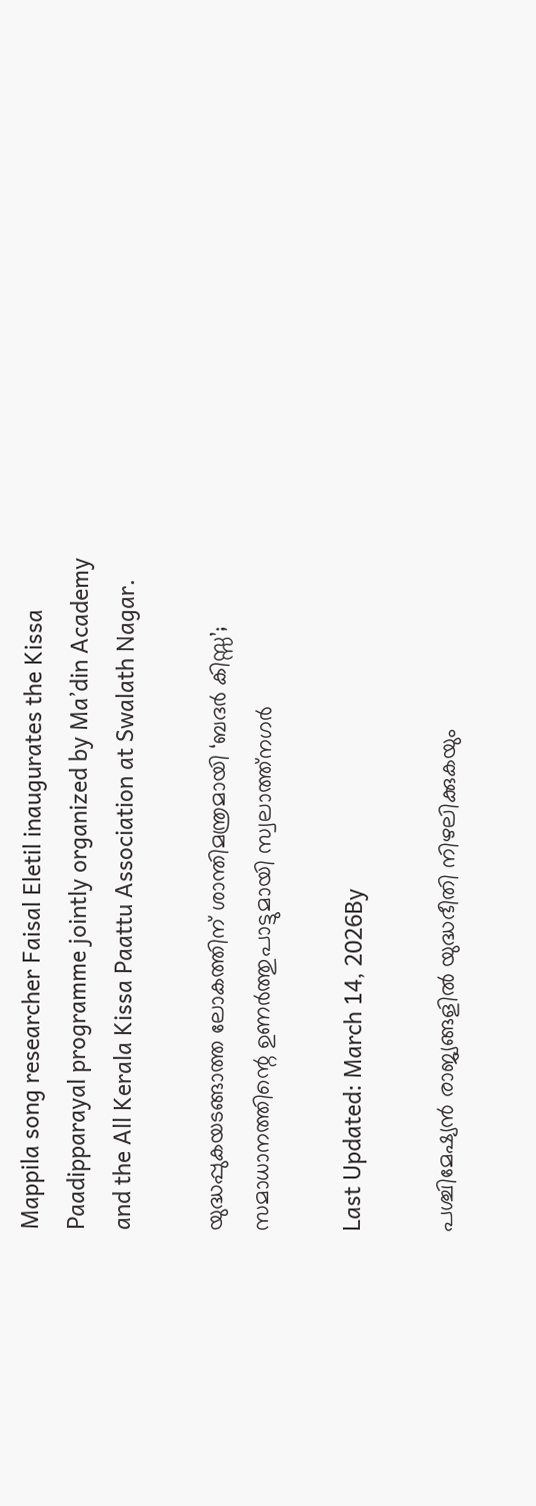Mappila song researcher Faisal Eletil inaugurates the Kissa Paadipparayal programme jointly organized by Ma’din Academy and the All Kerala Kissa Paattu Association at Swalath Nagar.

യുദ്ധപ്പുകയടങ്ങാത്ത ലോകത്തിന് ശാന്തിമന്ത്രമായി ‘ബദര്‍ കിസ്സ’; സമാധാനത്തിന്റെ ഉണര്‍ത്തുപാട്ടുമായി സ്വലാത്ത്നഗര്‍

Last Updated: March 14, 2026By

പശ്ചിമേഷ്യന്‍ രാജ്യങ്ങളില്‍ യുദ്ധഭീതി നിഴലിക്കുകയും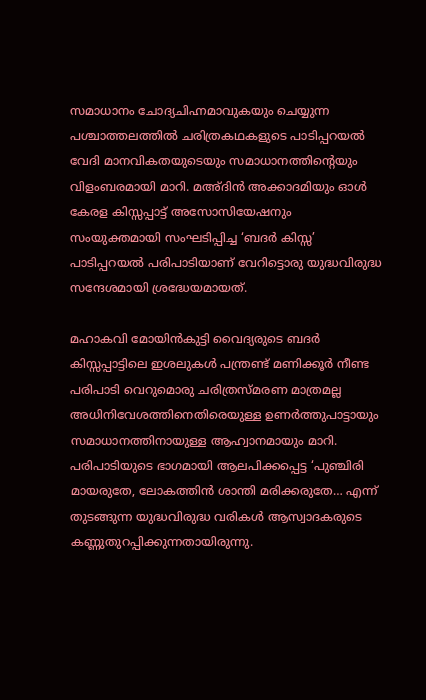സമാധാനം ചോദ്യചിഹ്നമാവുകയും ചെയ്യുന്ന പശ്ചാത്തലത്തില്‍ ചരിത്രകഥകളുടെ പാടിപ്പറയല്‍ വേദി മാനവികതയുടെയും സമാധാനത്തിന്റെയും വിളംബരമായി മാറി. മഅ്ദിന്‍ അക്കാദമിയും ഓള്‍ കേരള കിസ്സപ്പാട്ട് അസോസിയേഷനും സംയുക്തമായി സംഘടിപ്പിച്ച ‘ബദര്‍ കിസ്സ’ പാടിപ്പറയല്‍ പരിപാടിയാണ് വേറിട്ടൊരു യുദ്ധവിരുദ്ധ സന്ദേശമായി ശ്രദ്ധേയമായത്.

മഹാകവി മോയിന്‍കുട്ടി വൈദ്യരുടെ ബദര്‍ കിസ്സപ്പാട്ടിലെ ഇശലുകള്‍ പന്ത്രണ്ട് മണിക്കൂര്‍ നീണ്ട പരിപാടി വെറുമൊരു ചരിത്രസ്മരണ മാത്രമല്ല അധിനിവേശത്തിനെതിരെയുള്ള ഉണര്‍ത്തുപാട്ടായും സമാധാനത്തിനായുള്ള ആഹ്വാനമായും മാറി. പരിപാടിയുടെ ഭാഗമായി ആലപിക്കപ്പെട്ട ‘പുഞ്ചിരി മായരുതേ, ലോകത്തിന്‍ ശാന്തി മരിക്കരുതേ… എന്ന് തുടങ്ങുന്ന യുദ്ധവിരുദ്ധ വരികള്‍ ആസ്വാദകരുടെ കണ്ണുതുറപ്പിക്കുന്നതായിരുന്നു.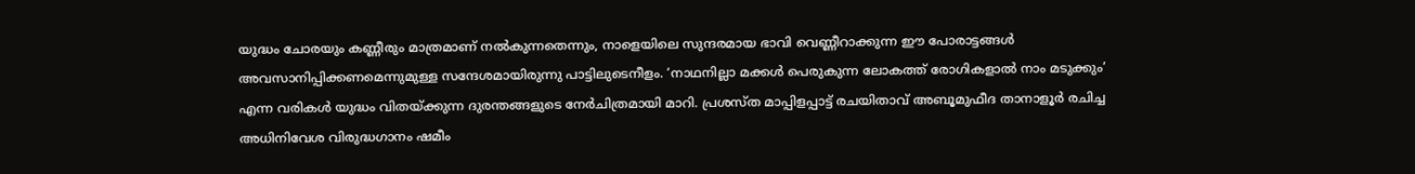യുദ്ധം ചോരയും കണ്ണീരും മാത്രമാണ് നല്‍കുന്നതെന്നും, നാളെയിലെ സുന്ദരമായ ഭാവി വെണ്ണീറാക്കുന്ന ഈ പോരാട്ടങ്ങള്‍ അവസാനിപ്പിക്കണമെന്നുമുള്ള സന്ദേശമായിരുന്നു പാട്ടിലുടെനീളം. ‘നാഥനില്ലാ മക്കള്‍ പെരുകുന്ന ലോകത്ത് രോഗികളാല്‍ നാം മടുക്കും’ എന്ന വരികള്‍ യുദ്ധം വിതയ്ക്കുന്ന ദുരന്തങ്ങളുടെ നേര്‍ചിത്രമായി മാറി. പ്രശസ്ത മാപ്പിളപ്പാട്ട് രചയിതാവ് അബൂമുഫീദ താനാളൂര്‍ രചിച്ച അധിനിവേശ വിരുദ്ധഗാനം ഷമീം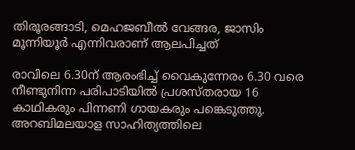തിരൂരങ്ങാടി, മെഹജബീല്‍ വേങ്ങര, ജാസിം മൂന്നിയൂര്‍ എന്നിവരാണ് ആലപിച്ചത്

രാവിലെ 6.30ന് ആരംഭിച്ച് വൈകുന്നേരം 6.30 വരെ നീണ്ടുനിന്ന പരിപാടിയില്‍ പ്രശസ്തരായ 16 കാഥികരും പിന്നണി ഗായകരും പങ്കെടുത്തു. അറബിമലയാള സാഹിത്യത്തിലെ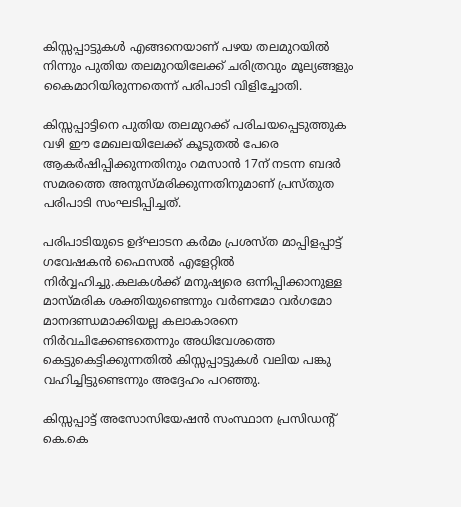കിസ്സപ്പാട്ടുകള്‍ എങ്ങനെയാണ് പഴയ തലമുറയില്‍ നിന്നും പുതിയ തലമുറയിലേക്ക് ചരിത്രവും മൂല്യങ്ങളും കൈമാറിയിരുന്നതെന്ന് പരിപാടി വിളിച്ചോതി.

കിസ്സപ്പാട്ടിനെ പുതിയ തലമുറക്ക് പരിചയപ്പെടുത്തുക വഴി ഈ മേഖലയിലേക്ക് കൂടുതല്‍ പേരെ ആകര്‍ഷിപ്പിക്കുന്നതിനും റമസാന്‍ 17ന് നടന്ന ബദര്‍ സമരത്തെ അനുസ്മരിക്കുന്നതിനുമാണ് പ്രസ്തുത പരിപാടി സംഘടിപ്പിച്ചത്.

പരിപാടിയുടെ ഉദ്ഘാടന കര്‍മം പ്രശസ്ത മാപ്പിളപ്പാട്ട് ഗവേഷകന്‍ ഫൈസല്‍ എളേറ്റില്‍ നിര്‍വ്വഹിച്ചു.കലകള്‍ക്ക് മനുഷ്യരെ ഒന്നിപ്പിക്കാനുള്ള മാസ്മരിക ശക്തിയുണ്ടെന്നും വര്‍ണമോ വര്‍ഗമോ മാനദണ്ഡമാക്കിയല്ല കലാകാരനെ നിര്‍വചിക്കേണ്ടതെന്നും അധിവേശത്തെ കെട്ടുകെട്ടിക്കുന്നതില്‍ കിസ്സപ്പാട്ടുകള്‍ വലിയ പങ്കു വഹിച്ചിട്ടുണ്ടെന്നും അദ്ദേഹം പറഞ്ഞു.

കിസ്സപ്പാട്ട് അസോസിയേഷന്‍ സംസ്ഥാന പ്രസിഡന്റ് കെ.കെ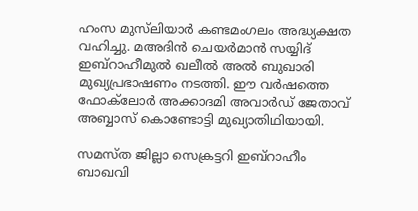ഹംസ മുസ്‌ലിയാര്‍ കണ്ടമംഗലം അദ്ധ്യക്ഷത വഹിച്ചു. മഅദിന്‍ ചെയര്‍മാന്‍ സയ്യിദ് ഇബ്‌റാഹീമുല്‍ ഖലീല്‍ അല്‍ ബുഖാരി മുഖ്യപ്രഭാഷണം നടത്തി. ഈ വര്‍ഷത്തെ ഫോക്‌ലോര്‍ അക്കാദമി അവാര്‍ഡ് ജേതാവ് അബ്ബാസ് കൊണ്ടോട്ടി മുഖ്യാതിഥിയായി.

സമസ്ത ജില്ലാ സെക്രട്ടറി ഇബ്‌റാഹീം ബാഖവി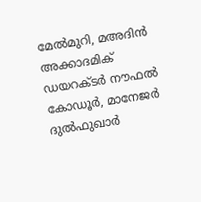മേല്‍മുറി, മഅദിന്‍ അക്കാദമിക് ഡയറക്ടര്‍ നൗഫല്‍ കോഡൂര്‍, മാനേജര്‍ ദുല്‍ഫുഖാര്‍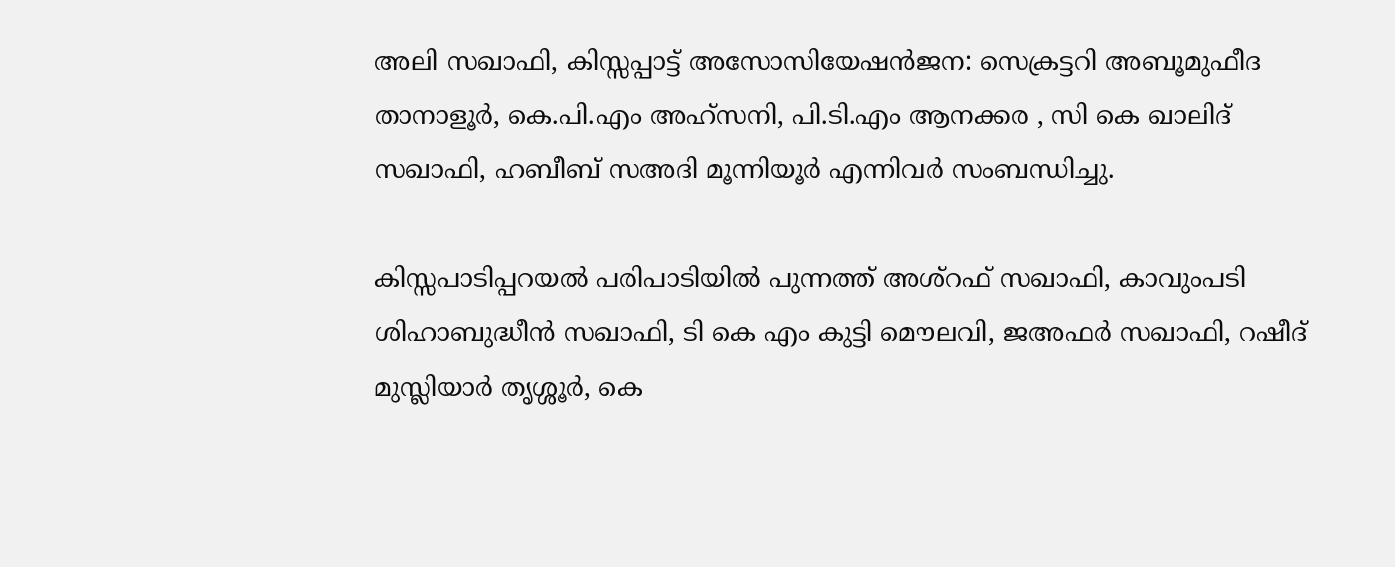അലി സഖാഫി, കിസ്സപ്പാട്ട് അസോസിയേഷന്‍ജന: സെക്രട്ടറി അബൂമുഫീദ താനാളൂര്‍, കെ.പി.എം അഹ്‌സനി, പി.ടി.എം ആനക്കര , സി കെ ഖാലിദ് സഖാഫി, ഹബീബ് സഅദി മൂന്നിയൂര്‍ എന്നിവര്‍ സംബന്ധിച്ചു.

കിസ്സപാടിപ്പറയല്‍ പരിപാടിയില്‍ പുന്നത്ത് അശ്‌റഫ് സഖാഫി, കാവുംപടി ശിഹാബുദ്ധീന്‍ സഖാഫി, ടി കെ എം കുട്ടി മൌലവി, ജഅഫര്‍ സഖാഫി, റഷീദ് മുസ്ലിയാര്‍ തൃശ്ശൂര്‍, കെ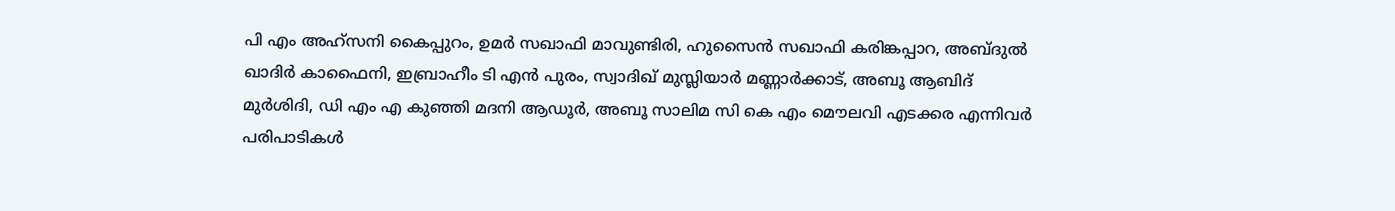പി എം അഹ്‌സനി കൈപ്പുറം, ഉമര്‍ സഖാഫി മാവുണ്ടിരി, ഹുസൈന്‍ സഖാഫി കരിങ്കപ്പാറ, അബ്ദുല്‍ ഖാദിര്‍ കാഫൈനി, ഇബ്രാഹീം ടി എന്‍ പുരം, സ്വാദിഖ് മുസ്ലിയാര്‍ മണ്ണാര്‍ക്കാട്, അബൂ ആബിദ് മുര്‍ശിദി, ഡി എം എ കുഞ്ഞി മദനി ആഡൂര്‍, അബൂ സാലിമ സി കെ എം മൌലവി എടക്കര എന്നിവര്‍ പരിപാടികള്‍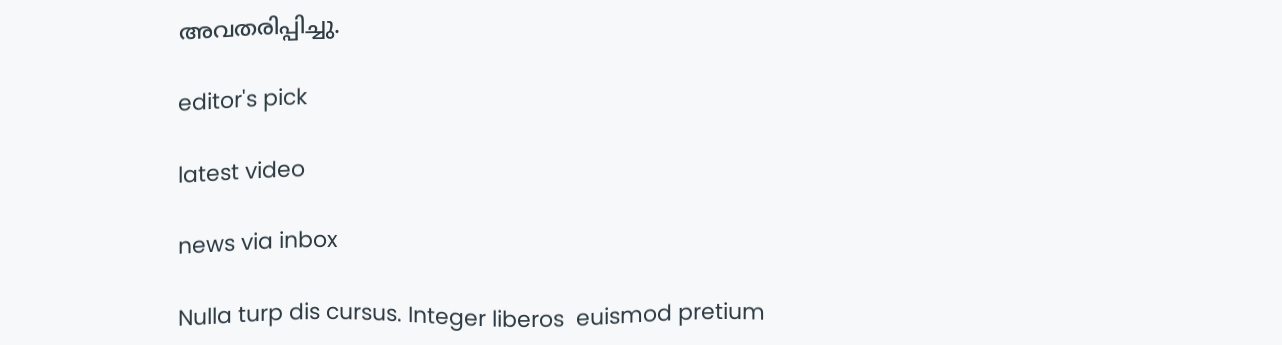അവതരിപ്പിച്ചു.

editor's pick

latest video

news via inbox

Nulla turp dis cursus. Integer liberos  euismod pretium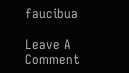faucibua

Leave A Comment